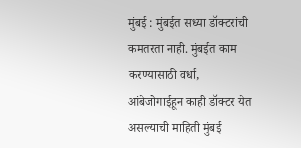मुंबई : मुंबईत सध्या डॉक्टरांची कमतरता नाही. मुंबईत काम करण्यासाठी वर्धा, आंबेजोगाईहून काही डॉक्टर येत असल्याची माहिती मुंबई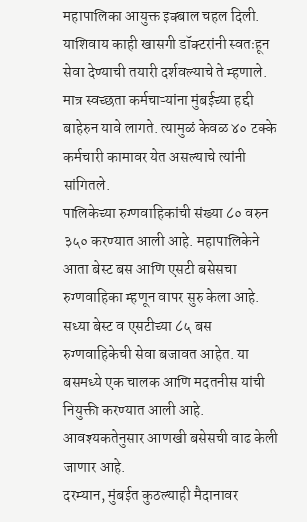महापालिका आयुक्त इक्बाल चहल दिली. याशिवाय काही खासगी डॉक्टरांनी स्वतःहून सेवा देण्याची तयारी दर्शवल्याचे ते म्हणाले. मात्र स्वच्छता कर्मचाऱ्यांना मुंबईच्या हद्दी बाहेरुन यावे लागते. त्यामुळं केवळ ४० टक्के कर्मचारी कामावर येत असल्याचे त्यांनी सांगितले.
पालिकेच्या रुग्णवाहिकांची संख्या ८० वरुन ३५० करण्यात आली आहे. महापालिकेने आता बेस्ट बस आणि एसटी बसेसचा रुग्णवाहिका म्हणून वापर सुरु केला आहे. सध्या बेस्ट व एसटीच्या ८५ बस रुग्णवाहिकेची सेवा बजावत आहेत. या बसमध्ये एक चालक आणि मदतनीस यांची नियुक्ती करण्यात आली आहे. आवश्यकतेनुसार आणखी बसेसची वाढ केली जाणार आहे.
दरम्यान, मुंबईत कुठल्याही मैदानावर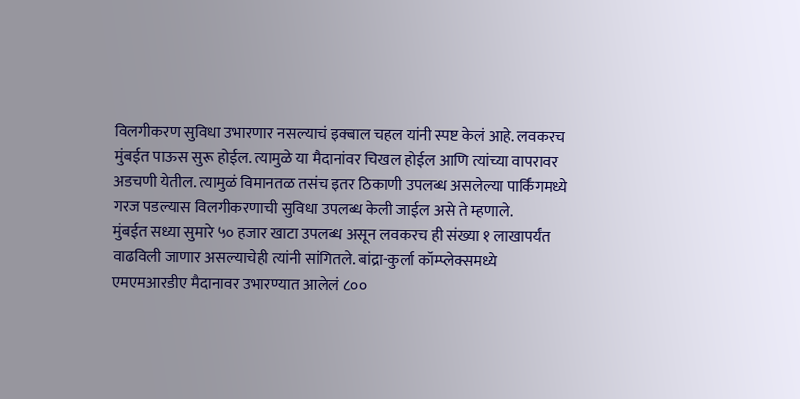विलगीकरण सुविधा उभारणार नसल्याचं इक्बाल चहल यांनी स्पष्ट केलं आहे. लवकरच मुंबईत पाऊस सुरू होईल. त्यामुळे या मैदानांवर चिखल होईल आणि त्यांच्या वापरावर अडचणी येतील. त्यामुळं विमानतळ तसंच इतर ठिकाणी उपलब्ध असलेल्या पार्किंगमध्ये गरज पडल्यास विलगीकरणाची सुविधा उपलब्ध केली जाईल असे ते म्हणाले.
मुंबईत सध्या सुमारे ५० हजार खाटा उपलब्ध असून लवकरच ही संख्या १ लाखापर्यंत वाढविली जाणार असल्याचेही त्यांनी सांगितले. बांद्रा-कुर्ला कॉम्प्लेक्समध्ये एमएमआरडीए मैदानावर उभारण्यात आलेलं ८००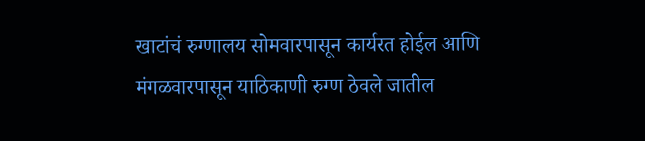खाटांचं रुग्णालय सोमवारपासून कार्यरत होईल आणि मंगळवारपासून याठिकाणी रुग्ण ठेवले जातील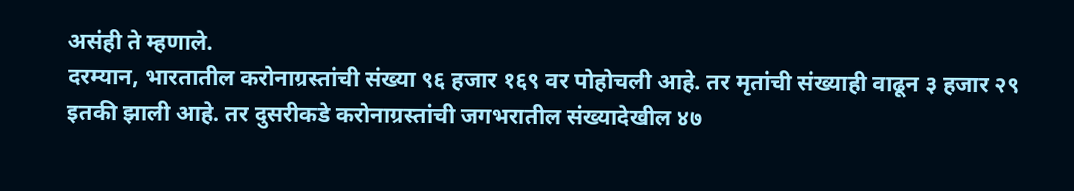असंही ते म्हणाले.
दरम्यान, भारतातील करोनाग्रस्तांची संख्या ९६ हजार १६९ वर पोहोचली आहे. तर मृतांची संख्याही वाढून ३ हजार २९ इतकी झाली आहे. तर दुसरीकडे करोनाग्रस्तांची जगभरातील संख्यादेखील ४७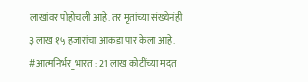लाखांवर पोहोचली आहे. तर मृतांच्या संख्येनंही ३ लाख १५ हजारांचा आकडा पार केला आहे.
#आत्मनिर्भर_भारत : 21 लाख कोटींच्या मदत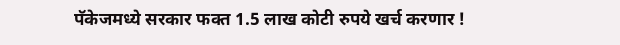पॅकेजमध्ये सरकार फक्त 1.5 लाख कोटी रुपये खर्च करणार !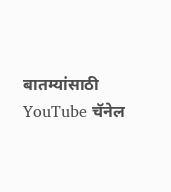बातम्यांसाठी YouTube चॅनेल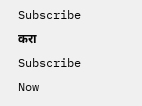Subscribe करा
Subscribe Now